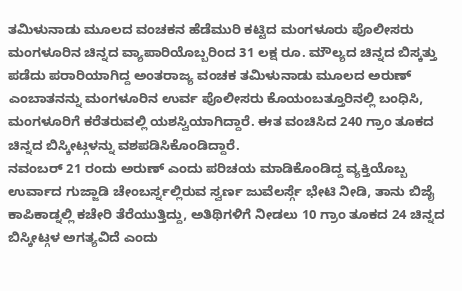ತಮಿಳುನಾಡು ಮೂಲದ ವಂಚಕನ ಹೆಡೆಮುರಿ ಕಟ್ಟಿದ ಮಂಗಳೂರು ಪೊಲೀಸರು
ಮಂಗಳೂರಿನ ಚಿನ್ನದ ವ್ಯಾಪಾರಿಯೊಬ್ಬರಿಂದ 31 ಲಕ್ಷ ರೂ. ಮೌಲ್ಯದ ಚಿನ್ನದ ಬಿಸ್ಕತ್ತು ಪಡೆದು ಪರಾರಿಯಾಗಿದ್ದ ಅಂತರಾಜ್ಯ ವಂಚಕ ತಮಿಳುನಾಡು ಮೂಲದ ಅರುಣ್ ಎಂಬಾತನನ್ನು ಮಂಗಳೂರಿನ ಉರ್ವ ಪೊಲೀಸರು ಕೊಯಂಬತ್ತೂರಿನಲ್ಲಿ ಬಂಧಿಸಿ, ಮಂಗಳೂರಿಗೆ ಕರೆತರುವಲ್ಲಿ ಯಶಸ್ವಿಯಾಗಿದ್ದಾರೆ. ಈತ ವಂಚಿಸಿದ 240 ಗ್ರಾಂ ತೂಕದ ಚಿನ್ನದ ಬಿಸ್ಕೀಟ್ಗಳನ್ನು ವಶಪಡಿಸಿಕೊಂಡಿದ್ದಾರೆ.
ನವಂಬರ್ 21 ರಂದು ಅರುಣ್ ಎಂದು ಪರಿಚಯ ಮಾಡಿಕೊಂಡಿದ್ದ ವ್ಯಕ್ತಿಯೊಬ್ಬ ಉರ್ವಾದ ಗುಜ್ಜಾಡಿ ಚೇಂಬರ್ಸ್ನಲ್ಲಿರುವ ಸ್ವರ್ಣ ಜುವೆಲರ್ಸ್ಗೆ ಭೇಟಿ ನೀಡಿ, ತಾನು ಬಿಜೈ ಕಾಪಿಕಾಡ್ನಲ್ಲಿ ಕಚೇರಿ ತೆರೆಯುತ್ತಿದ್ದು, ಅತಿಥಿಗಳಿಗೆ ನೀಡಲು 10 ಗ್ರಾಂ ತೂಕದ 24 ಚಿನ್ನದ ಬಿಸ್ಕೀಟ್ಗಳ ಅಗತ್ಯವಿದೆ ಎಂದು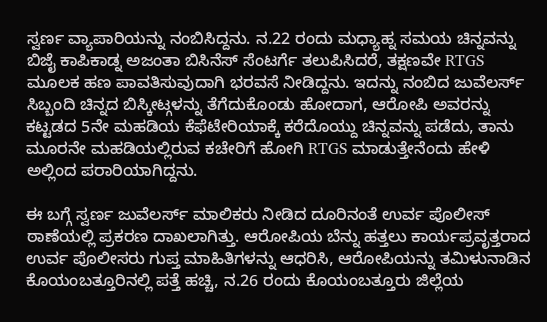ಸ್ವರ್ಣ ವ್ಯಾಪಾರಿಯನ್ನು ನಂಬಿಸಿದ್ದನು. ನ.22 ರಂದು ಮಧ್ಯಾಹ್ನ ಸಮಯ ಚಿನ್ನವನ್ನು ಬಿಜೈ ಕಾಪಿಕಾಡ್ನ ಅಜಂತಾ ಬಿಸಿನೆಸ್ ಸೆಂಟರ್ಗೆ ತಲುಪಿಸಿದರೆ, ತಕ್ಷಣವೇ RTGS ಮೂಲಕ ಹಣ ಪಾವತಿಸುವುದಾಗಿ ಭರವಸೆ ನೀಡಿದ್ದನು. ಇದನ್ನು ನಂಬಿದ ಜುವೆಲರ್ಸ್ ಸಿಬ್ಬಂದಿ ಚಿನ್ನದ ಬಿಸ್ಕೀಟ್ಗಳನ್ನು ತೆಗೆದುಕೊಂಡು ಹೋದಾಗ, ಆರೋಪಿ ಅವರನ್ನು ಕಟ್ಟಡದ 5ನೇ ಮಹಡಿಯ ಕೆಫೆಟೇರಿಯಾಕ್ಕೆ ಕರೆದೊಯ್ದು ಚಿನ್ನವನ್ನು ಪಡೆದು, ತಾನು ಮೂರನೇ ಮಹಡಿಯಲ್ಲಿರುವ ಕಚೇರಿಗೆ ಹೋಗಿ RTGS ಮಾಡುತ್ತೇನೆಂದು ಹೇಳಿ ಅಲ್ಲಿಂದ ಪರಾರಿಯಾಗಿದ್ದನು.

ಈ ಬಗ್ಗೆ ಸ್ವರ್ಣ ಜುವೆಲರ್ಸ್ ಮಾಲಿಕರು ನೀಡಿದ ದೂರಿನಂತೆ ಉರ್ವ ಪೊಲೀಸ್ ಠಾಣೆಯಲ್ಲಿ ಪ್ರಕರಣ ದಾಖಲಾಗಿತ್ತು. ಆರೋಪಿಯ ಬೆನ್ನು ಹತ್ತಲು ಕಾರ್ಯಪ್ರವೃತ್ತರಾದ ಉರ್ವ ಪೊಲೀಸರು ಗುಪ್ತ ಮಾಹಿತಿಗಳನ್ನು ಆಧರಿಸಿ, ಆರೋಪಿಯನ್ನು ತಮಿಳುನಾಡಿನ ಕೊಯಂಬತ್ತೂರಿನಲ್ಲಿ ಪತ್ತೆ ಹಚ್ಚಿ, ನ.26 ರಂದು ಕೊಯಂಬತ್ತೂರು ಜಿಲ್ಲೆಯ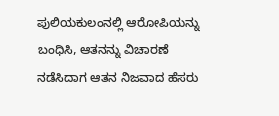ಪುಲಿಯಕುಲಂನಲ್ಲಿ ಆರೋಪಿಯನ್ನು ಬಂಧಿಸಿ, ಆತನನ್ನು ವಿಚಾರಣೆ ನಡೆಸಿದಾಗ ಆತನ ನಿಜವಾದ ಹೆಸರು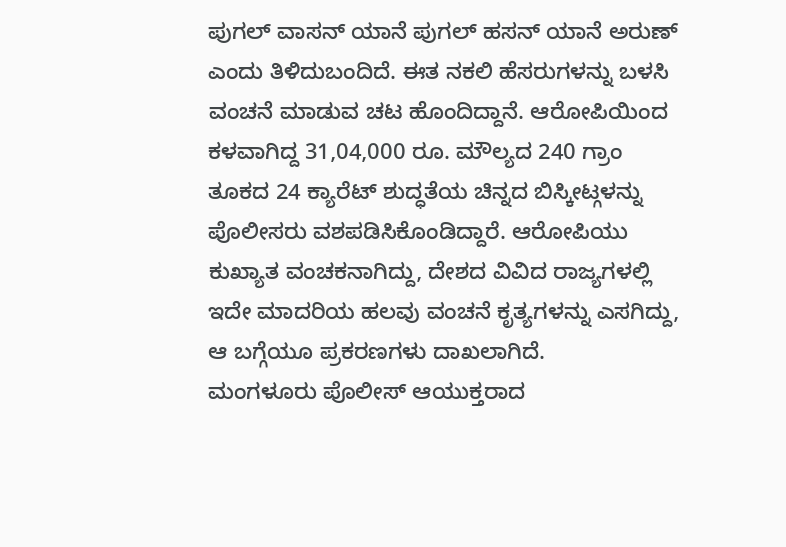ಪುಗಲ್ ವಾಸನ್ ಯಾನೆ ಪುಗಲ್ ಹಸನ್ ಯಾನೆ ಅರುಣ್ ಎಂದು ತಿಳಿದುಬಂದಿದೆ. ಈತ ನಕಲಿ ಹೆಸರುಗಳನ್ನು ಬಳಸಿ ವಂಚನೆ ಮಾಡುವ ಚಟ ಹೊಂದಿದ್ದಾನೆ. ಆರೋಪಿಯಿಂದ ಕಳವಾಗಿದ್ದ 31,04,000 ರೂ. ಮೌಲ್ಯದ 240 ಗ್ರಾಂ ತೂಕದ 24 ಕ್ಯಾರೆಟ್ ಶುದ್ಧತೆಯ ಚಿನ್ನದ ಬಿಸ್ಕೀಟ್ಗಳನ್ನು ಪೊಲೀಸರು ವಶಪಡಿಸಿಕೊಂಡಿದ್ದಾರೆ. ಆರೋಪಿಯು ಕುಖ್ಯಾತ ವಂಚಕನಾಗಿದ್ದು, ದೇಶದ ವಿವಿದ ರಾಜ್ಯಗಳಲ್ಲಿ ಇದೇ ಮಾದರಿಯ ಹಲವು ವಂಚನೆ ಕೃತ್ಯಗಳನ್ನು ಎಸಗಿದ್ದು, ಆ ಬಗ್ಗೆಯೂ ಪ್ರಕರಣಗಳು ದಾಖಲಾಗಿದೆ.
ಮಂಗಳೂರು ಪೊಲೀಸ್ ಆಯುಕ್ತರಾದ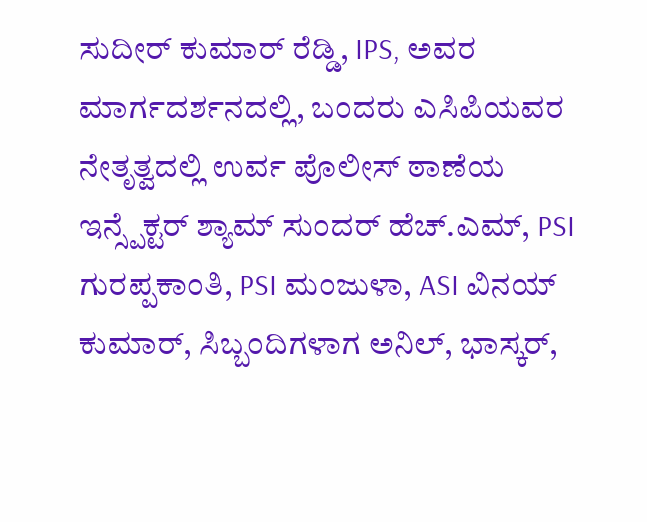ಸುದೀರ್ ಕುಮಾರ್ ರೆಡ್ಡಿ, IPS, ಅವರ ಮಾರ್ಗದರ್ಶನದಲ್ಲಿ, ಬಂದರು ಎಸಿಪಿಯವರ ನೇತೃತ್ವದಲ್ಲಿ ಉರ್ವ ಪೊಲೀಸ್ ಠಾಣೆಯ ಇನ್ಸ್ಪೆಕ್ಟರ್ ಶ್ಯಾಮ್ ಸುಂದರ್ ಹೆಚ್.ಎಮ್, PSI ಗುರಪ್ಪಕಾಂತಿ, PSI ಮಂಜುಳಾ, ASI ವಿನಯ್ ಕುಮಾರ್, ಸಿಬ್ಬಂದಿಗಳಾಗ ಅನಿಲ್, ಭಾಸ್ಕರ್,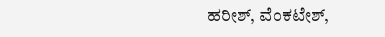ಹರೀಶ್, ವೆಂಕಟೇಶ್,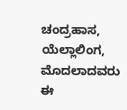ಚಂದ್ರಹಾಸ, ಯೆಲ್ಲಾಲಿಂಗ, ಮೊದಲಾದವರು ಈ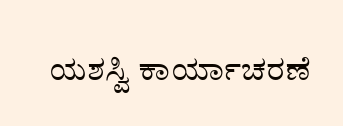ಯಶಸ್ವಿ ಕಾರ್ಯಾಚರಣೆ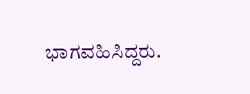ಭಾಗವಹಿಸಿದ್ದರು.